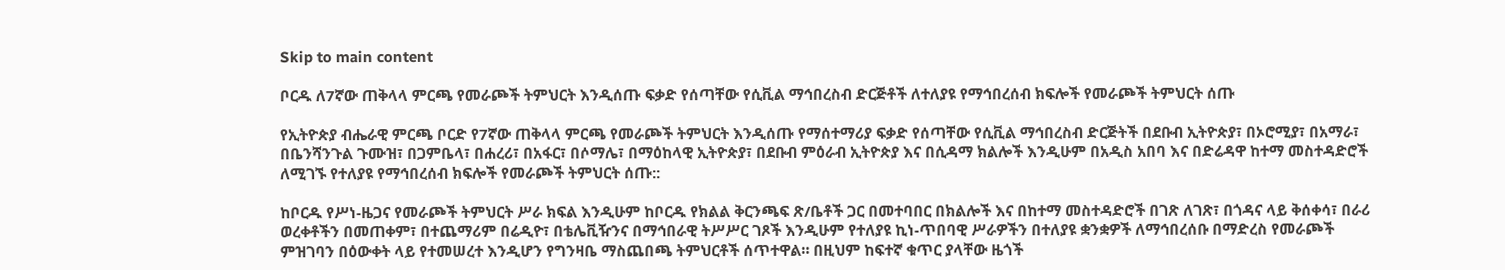Skip to main content

ቦርዱ ለ7ኛው ጠቅላላ ምርጫ የመራጮች ትምህርት እንዲሰጡ ፍቃድ የሰጣቸው የሲቪል ማኅበረስብ ድርጅቶች ለተለያዩ የማኅበረሰብ ክፍሎች የመራጮች ትምህርት ሰጡ

የኢትዮጵያ ብሔራዊ ምርጫ ቦርድ የ7ኛው ጠቅላላ ምርጫ የመራጮች ትምህርት እንዲሰጡ የማሰተማሪያ ፍቃድ የሰጣቸው የሲቪል ማኅበረስብ ድርጅትች በደቡብ ኢትዮጵያ፣ በኦሮሚያ፣ በአማራ፣ በቤንሻንጉል ጉሙዝ፣ በጋምቤላ፣ በሐረሪ፣ በአፋር፣ በሶማሌ፣ በማዕከላዊ ኢትዮጵያ፣ በደቡብ ምዕራብ ኢትዮጵያ እና በሲዳማ ክልሎች እንዲሁም በአዲስ አበባ እና በድሬዳዋ ከተማ መስተዳድሮች ለሚገኙ የተለያዩ የማኅበረሰብ ክፍሎች የመራጮች ትምህርት ሰጡ::

ከቦርዱ የሥነ-ዜጋና የመራጮች ትምህርት ሥራ ክፍል እንዲሁም ከቦርዱ የክልል ቅርንጫፍ ጽ/ቤቶች ጋር በመተባበር በክልሎች እና በከተማ መስተዳድሮች በገጽ ለገጽ፣ በጎዳና ላይ ቅሰቀሳ፣ በራሪ ወረቀቶችን በመጠቀም፣ በተጨማሪም በሬዲዮ፣ በቴሌቪዥንና በማኅበራዊ ትሥሥር ገጾች እንዲሁም የተለያዩ ኪነ-ጥበባዊ ሥራዎችን በተለያዩ ቋንቋዎች ለማኅበረሰቡ በማድረስ የመራጮች ምዝገባን በዕውቀት ላይ የተመሠረተ እንዲሆን የግንዛቤ ማስጨበጫ ትምህርቶች ሰጥተዋል። በዚህም ከፍተኛ ቁጥር ያላቸው ዜጎች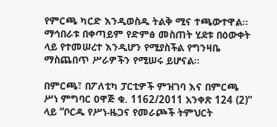የምርጫ ካርድ እንዲወስዱ ትልቅ ሚና ተጫውተዋል፡፡ማኅበራቱ በቀጣይም የድምፅ መስጠት ሂደቱ በዕውቀት ላይ የተመሠረተ እንዲሆን የሚያስችል የግንዛቤ ማስጨበጥ ሥራዎችን የሚሠሩ ይሆናል።

በምርጫ፣ በፖለቲካ ፓርቲዎች ምዝገባ እና በምርጫ ሥነ ምግባር ዐዋጅ ቁ. 1162/2011 አንቀጽ 124 (2)” ላይ “ቦርዱ የሥነ-ዜጋና የመራጮች ትምህርት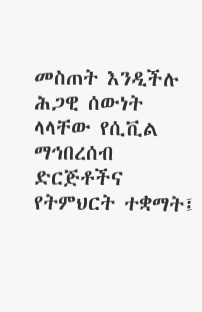መስጠት እንዲችሉ ሕጋዊ ሰውነት ላላቸው የሲቪል ማኅበረሰብ ድርጅቶችና የትምህርት ተቋማት፤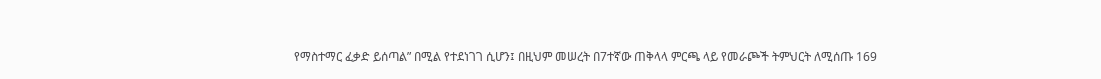የማስተማር ፈቃድ ይሰጣል” በሚል የተደነገገ ሲሆን፤ በዚህም መሠረት በ7ተኛው ጠቅላላ ምርጫ ላይ የመራጮች ትምህርት ለሚሰጡ 169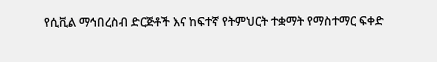የሲቪል ማኅበረስብ ድርጅቶች እና ከፍተኛ የትምህርት ተቋማት የማስተማር ፍቀድ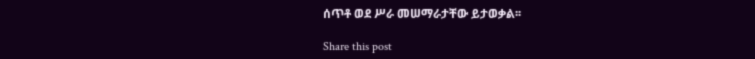ሰጥቶ ወደ ሥራ መሠማራታቸው ይታወቃል፡፡

Share this post